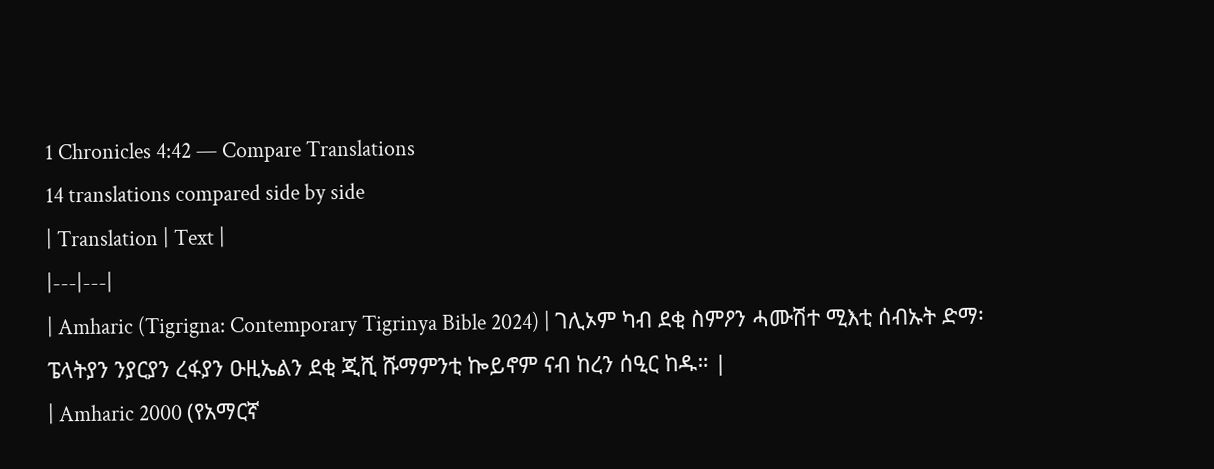1 Chronicles 4:42 — Compare Translations
14 translations compared side by side
| Translation | Text |
|---|---|
| Amharic (Tigrigna: Contemporary Tigrinya Bible 2024) | ገሊኦም ካብ ደቂ ስምዖን ሓሙሽተ ሚእቲ ሰብኡት ድማ፡ ፔላትያን ንያርያን ረፋያን ዑዚኤልን ደቂ ጂሺ ሹማምንቲ ኰይኖም ናብ ከረን ሰዒር ከዱ። |
| Amharic 2000 (የአማርኛ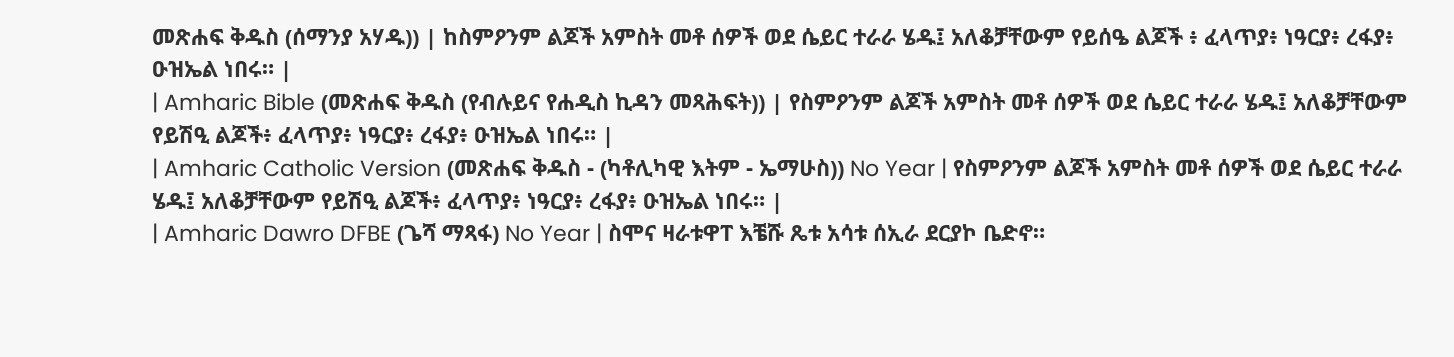መጽሐፍ ቅዱስ (ሰማንያ አሃዱ)) | ከስምዖንም ልጆች አምስት መቶ ሰዎች ወደ ሴይር ተራራ ሄዱ፤ አለቆቻቸውም የይሰዔ ልጆች ፥ ፈላጥያ፥ ነዓርያ፥ ረፋያ፥ ዑዝኤል ነበሩ። |
| Amharic Bible (መጽሐፍ ቅዱስ (የብሉይና የሐዲስ ኪዳን መጻሕፍት)) | የስምዖንም ልጆች አምስት መቶ ሰዎች ወደ ሴይር ተራራ ሄዱ፤ አለቆቻቸውም የይሽዒ ልጆች፥ ፈላጥያ፥ ነዓርያ፥ ረፋያ፥ ዑዝኤል ነበሩ። |
| Amharic Catholic Version (መጽሐፍ ቅዱስ - (ካቶሊካዊ እትም - ኤማሁስ)) No Year | የስምዖንም ልጆች አምስት መቶ ሰዎች ወደ ሴይር ተራራ ሄዱ፤ አለቆቻቸውም የይሽዒ ልጆች፥ ፈላጥያ፥ ነዓርያ፥ ረፋያ፥ ዑዝኤል ነበሩ። |
| Amharic Dawro DFBE (ጌሻ ማጻፋ) No Year | ስሞና ዛራቱዋፐ እቼሹ ጼቱ አሳቱ ሰኢራ ደርያኮ ቤድኖ።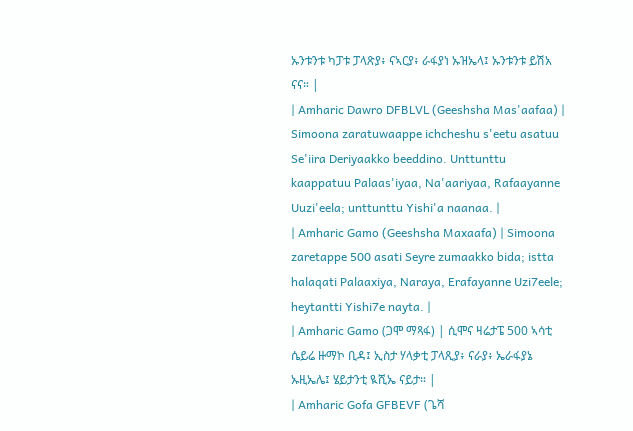ኡንቱንቱ ካፓቱ ፓላጽያ፥ ናኣርያ፥ ራፋያነ ኡዝኤላ፤ ኡንቱንቱ ይሽአ ናና። |
| Amharic Dawro DFBLVL (Geeshsha Mas'aafaa) | Simoona zaratuwaappe ichcheshu s'eetu asatuu Se'iira Deriyaakko beeddino. Unttunttu kaappatuu Palaas'iyaa, Na'aariyaa, Rafaayanne Uuzi'eela; unttunttu Yishi'a naanaa. |
| Amharic Gamo (Geeshsha Maxaafa) | Simoona zaretappe 500 asati Seyre zumaakko bida; istta halaqati Palaaxiya, Naraya, Erafayanne Uzi7eele; heytantti Yishi7e nayta. |
| Amharic Gamo (ጋሞ ማጻፋ) | ሲሞና ዛሬታፔ 500 ኣሳቲ ሴይሬ ዙማኮ ቢዳ፤ ኢስታ ሃላቃቲ ፓላጺያ፥ ናራያ፥ ኤራፋያኔ ኡዚኤሌ፤ ሄይታንቲ ዪሺኤ ናይታ። |
| Amharic Gofa GFBEVF (ጌሻ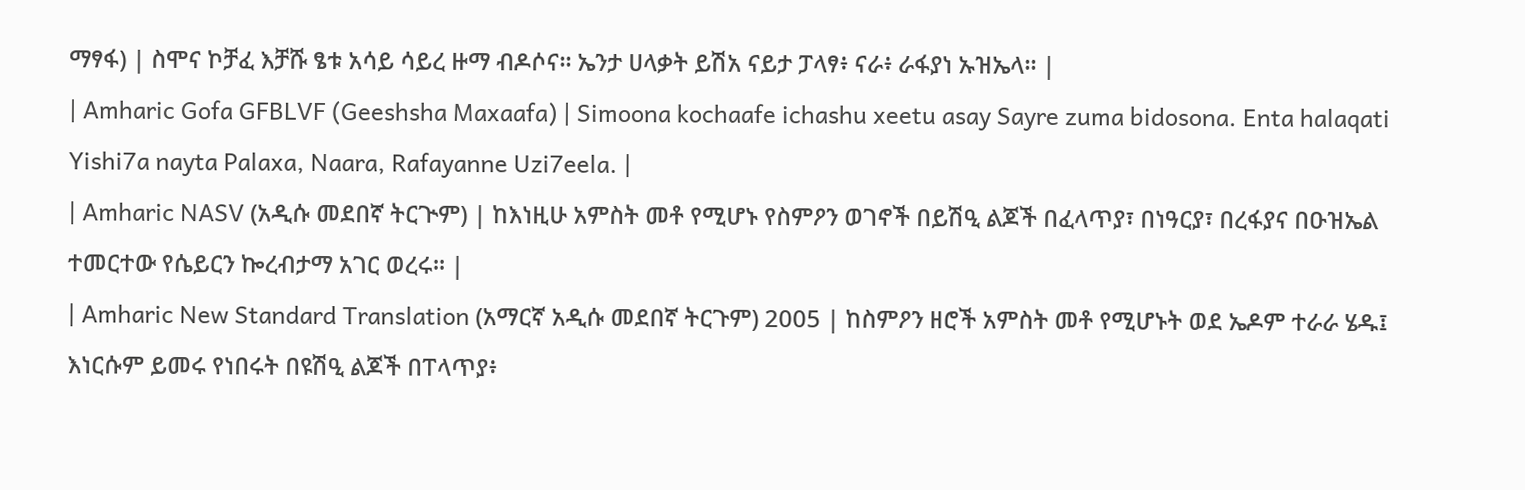ማፃፋ) | ስሞና ኮቻፈ እቻሹ ፄቱ አሳይ ሳይረ ዙማ ብዶሶና። ኤንታ ሀላቃት ይሽአ ናይታ ፓላፃ፥ ናራ፥ ራፋያነ ኡዝኤላ። |
| Amharic Gofa GFBLVF (Geeshsha Maxaafa) | Simoona kochaafe ichashu xeetu asay Sayre zuma bidosona. Enta halaqati Yishi7a nayta Palaxa, Naara, Rafayanne Uzi7eela. |
| Amharic NASV (አዲሱ መደበኛ ትርጒም) | ከእነዚሁ አምስት መቶ የሚሆኑ የስምዖን ወገኖች በይሽዒ ልጆች በፈላጥያ፣ በነዓርያ፣ በረፋያና በዑዝኤል ተመርተው የሴይርን ኰረብታማ አገር ወረሩ። |
| Amharic New Standard Translation (አማርኛ አዲሱ መደበኛ ትርጉም) 2005 | ከስምዖን ዘሮች አምስት መቶ የሚሆኑት ወደ ኤዶም ተራራ ሄዱ፤ እነርሱም ይመሩ የነበሩት በዩሽዒ ልጆች በፐላጥያ፥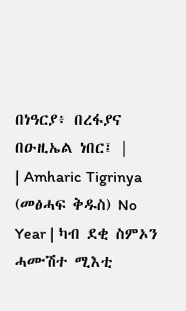በነዓርያ፥ በረፋያና በዑዚኤል ነበር፤ |
| Amharic Tigrinya (መፅሓፍ ቅዱስ) No Year | ካብ ደቂ ስምኦን ሓሙሽተ ሚእቲ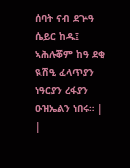ሰባት ናብ ደጕዓ ሴይር ከዱ፤ ኣሕሉቖም ከዓ ደቂ ዪሽዒ ፈላጥያን ነዓርያን ረፋያን ዑዝኤልን ነበሩ። |
|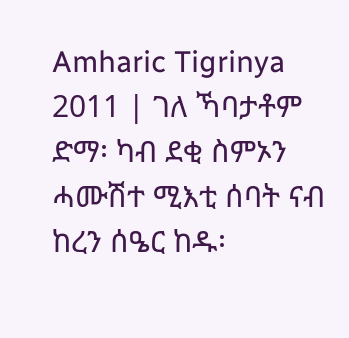Amharic Tigrinya 2011 | ገለ ኻባታቶም ድማ፡ ካብ ደቂ ስምኦን ሓሙሽተ ሚእቲ ሰባት ናብ ከረን ሰዔር ከዱ፡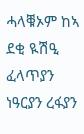ሓላቑኦም ከኣ ደቂ ዪሽዒ ፈላጥያን ነዓርያን ረፋያን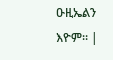ዑዚኤልን እዮም። |